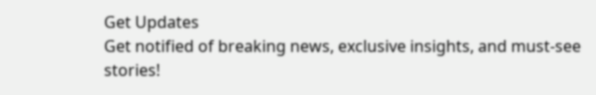Get Updates
Get notified of breaking news, exclusive insights, and must-see stories!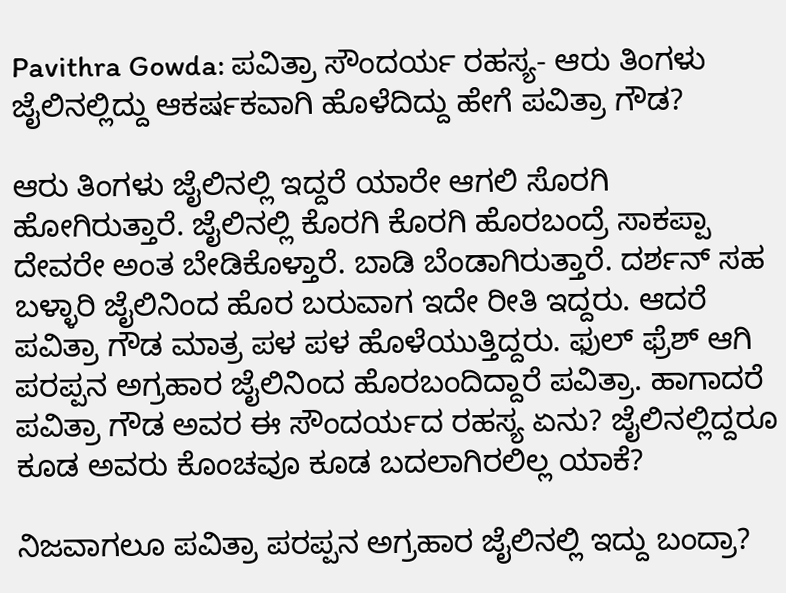Pavithra Gowda: ಪವಿತ್ರಾ ಸೌಂದರ್ಯ ರಹಸ್ಯ- ಆರು ತಿಂಗಳು ಜೈಲಿನಲ್ಲಿದ್ದು ಆಕರ್ಷಕವಾಗಿ ಹೊಳೆದಿದ್ದು ಹೇಗೆ ಪವಿತ್ರಾ ಗೌಡ?

ಆರು ತಿಂಗಳು ಜೈಲಿನಲ್ಲಿ ಇದ್ದರೆ ಯಾರೇ ಆಗಲಿ ಸೊರಗಿ ಹೋಗಿರುತ್ತಾರೆ. ಜೈಲಿನಲ್ಲಿ ಕೊರಗಿ ಕೊರಗಿ ಹೊರಬಂದ್ರೆ ಸಾಕಪ್ಪಾ ದೇವರೇ ಅಂತ ಬೇಡಿಕೊಳ್ತಾರೆ. ಬಾಡಿ ಬೆಂಡಾಗಿರುತ್ತಾರೆ. ದರ್ಶನ್‌ ಸಹ ಬಳ್ಳಾರಿ ಜೈಲಿನಿಂದ ಹೊರ ಬರುವಾಗ ಇದೇ ರೀತಿ ಇದ್ದರು. ಆದರೆ ಪವಿತ್ರಾ ಗೌಡ ಮಾತ್ರ ಪಳ ಪಳ ಹೊಳೆಯುತ್ತಿದ್ದರು. ಫುಲ್ ಫ್ರೆಶ್ ಆಗಿ ಪರಪ್ಪನ ಅಗ್ರಹಾರ ಜೈಲಿನಿಂದ ಹೊರಬಂದಿದ್ದಾರೆ ಪವಿತ್ರಾ. ಹಾಗಾದರೆ ಪವಿತ್ರಾ ಗೌಡ ಅವರ ಈ ಸೌಂದರ್ಯದ ರಹಸ್ಯ ಏನು? ಜೈಲಿನಲ್ಲಿದ್ದರೂ ಕೂಡ ಅವರು ಕೊಂಚವೂ ಕೂಡ ಬದಲಾಗಿರಲಿಲ್ಲ ಯಾಕೆ?

ನಿಜವಾಗಲೂ ಪವಿತ್ರಾ ಪರಪ್ಪನ ಅಗ್ರಹಾರ ಜೈಲಿನಲ್ಲಿ ಇದ್ದು ಬಂದ್ರಾ?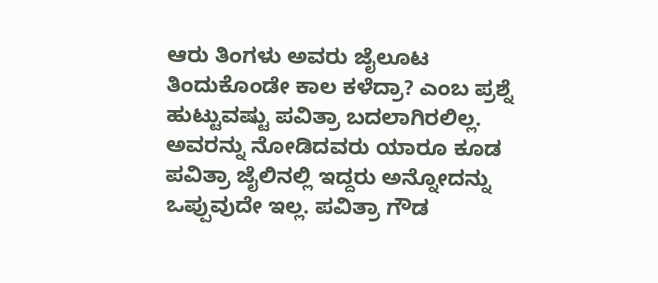ಆರು ತಿಂಗಳು ಅವರು ಜೈಲೂಟ ತಿಂದುಕೊಂಡೇ ಕಾಲ ಕಳೆದ್ರಾ? ಎಂಬ ಪ್ರಶ್ನೆ ಹುಟ್ಟುವಷ್ಟು ಪವಿತ್ರಾ ಬದಲಾಗಿರಲಿಲ್ಲ. ಅವರನ್ನು ನೋಡಿದವರು ಯಾರೂ ಕೂಡ ಪವಿತ್ರಾ ಜೈಲಿನಲ್ಲಿ ಇದ್ದರು ಅನ್ನೋದನ್ನು ಒಪ್ಪುವುದೇ ಇಲ್ಲ. ಪವಿತ್ರಾ ಗೌಡ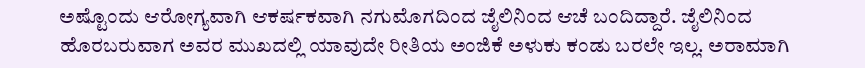ಅಷ್ಟೊಂದು ಆರೋಗ್ಯವಾಗಿ ಆಕರ್ಷಕವಾಗಿ ನಗುಮೊಗದಿಂದ ಜೈಲಿನಿಂದ ಆಚೆ ಬಂದಿದ್ದಾರೆ. ಜೈಲಿನಿಂದ ಹೊರಬರುವಾಗ ಅವರ ಮುಖದಲ್ಲಿ ಯಾವುದೇ ರೀತಿಯ ಅಂಜಿಕೆ ಅಳುಕು ಕಂಡು ಬರಲೇ ಇಲ್ಲ. ಅರಾಮಾಗಿ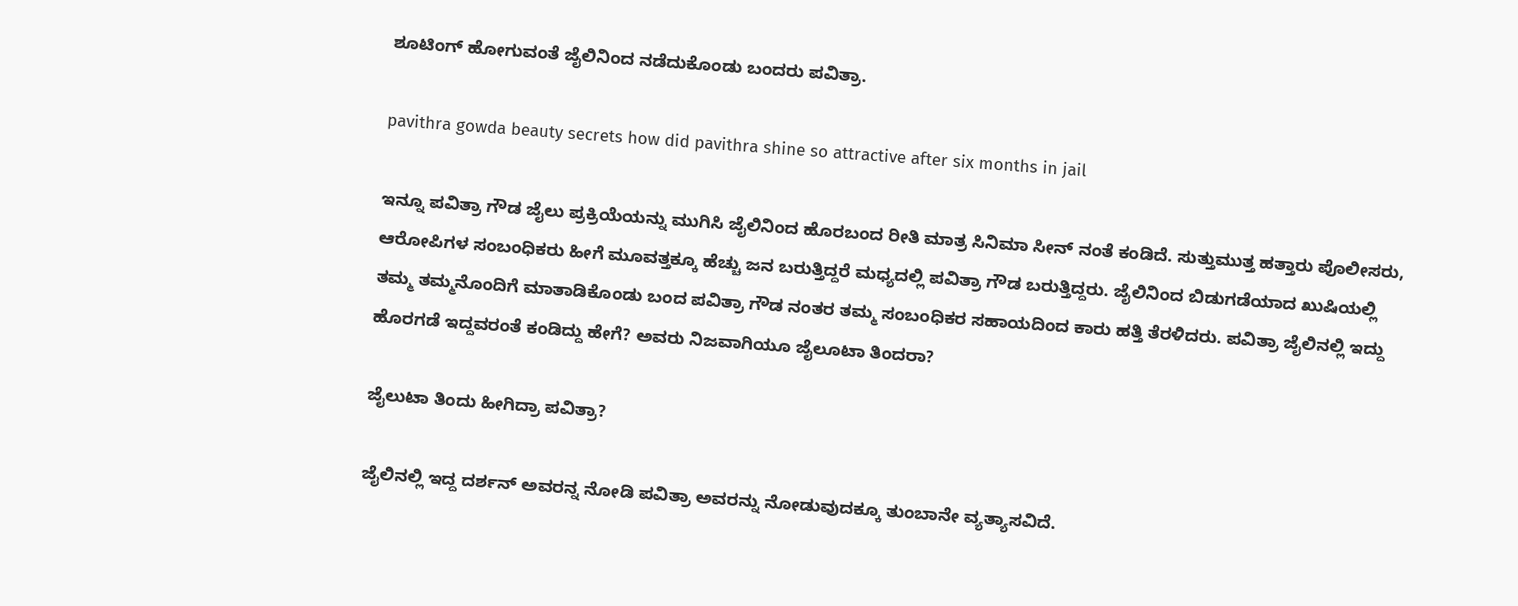ಶೂಟಿಂಗ್ ಹೋಗುವಂತೆ ಜೈಲಿನಿಂದ ನಡೆದುಕೊಂಡು ಬಂದರು ಪವಿತ್ರಾ.

pavithra gowda beauty secrets how did pavithra shine so attractive after six months in jail

ಇನ್ನೂ ಪವಿತ್ರಾ ಗೌಡ ಜೈಲು ಪ್ರಕ್ರಿಯೆಯನ್ನು ಮುಗಿಸಿ ಜೈಲಿನಿಂದ ಹೊರಬಂದ ರೀತಿ ಮಾತ್ರ ಸಿನಿಮಾ ಸೀನ್‌ ನಂತೆ ಕಂಡಿದೆ. ಸುತ್ತುಮುತ್ತ ಹತ್ತಾರು ಪೊಲೀಸರು, ಆರೋಪಿಗಳ ಸಂಬಂಧಿಕರು ಹೀಗೆ ಮೂವತ್ತಕ್ಕೂ ಹೆಚ್ಚು ಜನ ಬರುತ್ತಿದ್ದರೆ ಮಧ್ಯದಲ್ಲಿ ಪವಿತ್ರಾ ಗೌಡ ಬರುತ್ತಿದ್ದರು. ಜೈಲಿನಿಂದ ಬಿಡುಗಡೆಯಾದ ಖುಷಿಯಲ್ಲಿ ತಮ್ಮ ತಮ್ಮನೊಂದಿಗೆ ಮಾತಾಡಿಕೊಂಡು ಬಂದ ಪವಿತ್ರಾ ಗೌಡ ನಂತರ ತಮ್ಮ ಸಂಬಂಧಿಕರ ಸಹಾಯದಿಂದ ಕಾರು ಹತ್ತಿ ತೆರಳಿದರು. ಪವಿತ್ರಾ ಜೈಲಿನಲ್ಲಿ ಇದ್ದು ಹೊರಗಡೆ ಇದ್ದವರಂತೆ ಕಂಡಿದ್ದು ಹೇಗೆ? ಅವರು ನಿಜವಾಗಿಯೂ ಜೈಲೂಟಾ ತಿಂದರಾ?

ಜೈಲುಟಾ ತಿಂದು ಹೀಗಿದ್ರಾ ಪವಿತ್ರಾ?

ಜೈಲಿನಲ್ಲಿ ಇದ್ದ ದರ್ಶನ್ ಅವರನ್ನ ನೋಡಿ ಪವಿತ್ರಾ ಅವರನ್ನು ನೋಡುವುದಕ್ಕೂ ತುಂಬಾನೇ ವ್ಯತ್ಯಾಸವಿದೆ.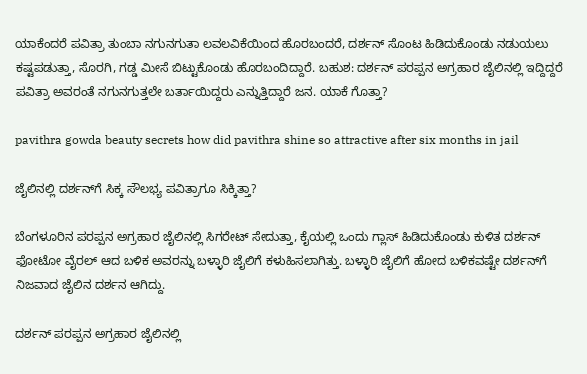ಯಾಕೆಂದರೆ ಪವಿತ್ರಾ ತುಂಬಾ ನಗುನಗುತಾ ಲವಲವಿಕೆಯಿಂದ ಹೊರಬಂದರೆ, ದರ್ಶನ್ ಸೊಂಟ ಹಿಡಿದುಕೊಂಡು ನಡುಯಲು ಕಷ್ಟಪಡುತ್ತಾ, ಸೊರಗಿ, ಗಡ್ಡ ಮೀಸೆ ಬಿಟ್ಟುಕೊಂಡು ಹೊರಬಂದಿದ್ದಾರೆ. ಬಹುಶ: ದರ್ಶನ್ ಪರಪ್ಪನ ಅಗ್ರಹಾರ ಜೈಲಿನಲ್ಲಿ ಇದ್ದಿದ್ದರೆ ಪವಿತ್ರಾ ಅವರಂತೆ ನಗುನಗುತ್ತಲೇ ಬರ್ತಾಯಿದ್ದರು ಎನ್ನುತ್ತಿದ್ದಾರೆ ಜನ. ಯಾಕೆ ಗೊತ್ತಾ?

pavithra gowda beauty secrets how did pavithra shine so attractive after six months in jail

ಜೈಲಿನಲ್ಲಿ ದರ್ಶನ್‌ಗೆ ಸಿಕ್ಕ ಸೌಲಭ್ಯ ಪವಿತ್ರಾಗೂ ಸಿಕ್ಕಿತ್ತಾ?

ಬೆಂಗಳೂರಿನ ಪರಪ್ಪನ ಅಗ್ರಹಾರ ಜೈಲಿನಲ್ಲಿ ಸಿಗರೇಟ್ ಸೇದುತ್ತಾ, ಕೈಯಲ್ಲಿ ಒಂದು ಗ್ಲಾಸ್ ಹಿಡಿದುಕೊಂಡು ಕುಳಿತ ದರ್ಶನ್ ಫೋಟೋ ವೈರಲ್ ಆದ ಬಳಿಕ ಅವರನ್ನು ಬಳ್ಳಾರಿ ಜೈಲಿಗೆ ಕಳುಹಿಸಲಾಗಿತ್ತು. ಬಳ್ಳಾರಿ ಜೈಲಿಗೆ ಹೋದ ಬಳಿಕವಷ್ಟೇ ದರ್ಶನ್‌ಗೆ ನಿಜವಾದ ಜೈಲಿನ ದರ್ಶನ ಆಗಿದ್ದು.

ದರ್ಶನ್ ಪರಪ್ಪನ ಅಗ್ರಹಾರ ಜೈಲಿನಲ್ಲಿ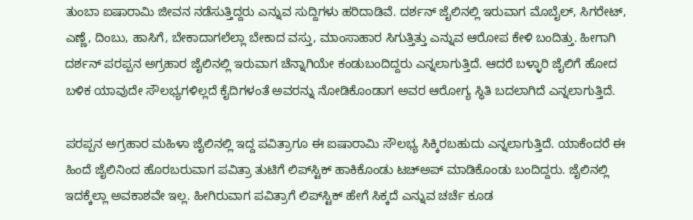ತುಂಬಾ ಐಷಾರಾಮಿ ಜೀವನ ನಡೆಸುತ್ತಿದ್ದರು ಎನ್ನುವ ಸುದ್ದಿಗಳು ಹರಿದಾಡಿವೆ. ದರ್ಶನ್‌ ಜೈಲಿನಲ್ಲಿ ಇರುವಾಗ ಮೊಬೈಲ್, ಸಿಗರೇಟ್, ಎಣ್ಣೆ, ದಿಂಬು, ಹಾಸಿಗೆ, ಬೇಕಾದಾಗಲೆಲ್ಲಾ ಬೇಕಾದ ವಸ್ತು, ಮಾಂಸಾಹಾರ ಸಿಗುತ್ತಿತ್ತು ಎನ್ನುವ ಆರೋಪ ಕೇಳಿ ಬಂದಿತ್ತು. ಹೀಗಾಗಿ ದರ್ಶನ್ ಪರಪ್ಪನ ಅಗ್ರಹಾರ ಜೈಲಿನಲ್ಲಿ ಇರುವಾಗ ಚೆನ್ನಾಗಿಯೇ ಕಂಡುಬಂದಿದ್ದರು ಎನ್ನಲಾಗುತ್ತಿದೆ. ಆದರೆ ಬಳ್ಳಾರಿ ಜೈಲಿಗೆ ಹೋದ ಬಳಿಕ ಯಾವುದೇ ಸೌಲಭ್ಯಗಳಿಲ್ಲದೆ ಕೈದಿಗಳಂತೆ ಅವರನ್ನು ನೋಡಿಕೊಂಡಾಗ ಅವರ ಆರೋಗ್ಯ ಸ್ಥಿತಿ ಬದಲಾಗಿದೆ ಎನ್ನಲಾಗುತ್ತಿದೆ.

ಪರಪ್ಪನ ಅಗ್ರಹಾರ ಮಹಿಳಾ ಜೈಲಿನಲ್ಲಿ ಇದ್ದ ಪವಿತ್ರಾಗೂ ಈ ಐಷಾರಾಮಿ ಸೌಲಭ್ಯ ಸಿಕ್ಕಿರಬಹುದು ಎನ್ನಲಾಗುತ್ತಿದೆ. ಯಾಕೆಂದರೆ ಈ ಹಿಂದೆ ಜೈಲಿನಿಂದ ಹೊರಬರುವಾಗ ಪವಿತ್ರಾ ತುಟಿಗೆ ಲಿಪ್‌ಸ್ಟಿಕ್ ಹಾಕಿಕೊಂಡು ಟಚ್‌ಅಪ್ ಮಾಡಿಕೊಂಡು ಬಂದಿದ್ದರು. ಜೈಲಿನಲ್ಲಿ ಇದಕ್ಕೆಲ್ಲಾ ಅವಕಾಶವೇ ಇಲ್ಲ. ಹೀಗಿರುವಾಗ ಪವಿತ್ರಾಗೆ ಲಿಪ್‌ಸ್ಟಿಕ್ ಹೇಗೆ ಸಿಕ್ಕದೆ ಎನ್ನುವ ಚರ್ಚೆ ಕೂಡ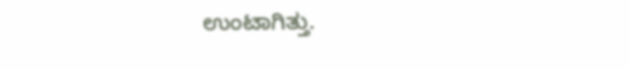ಉಂಟಾಗಿತ್ತು.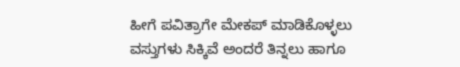ಹೀಗೆ ಪವಿತ್ರಾಗೇ ಮೇಕಪ್‌ ಮಾಡಿಕೊಳ್ಳಲು ವಸ್ತುಗಳು ಸಿಕ್ಕಿವೆ ಅಂದರೆ ತಿನ್ನಲು ಹಾಗೂ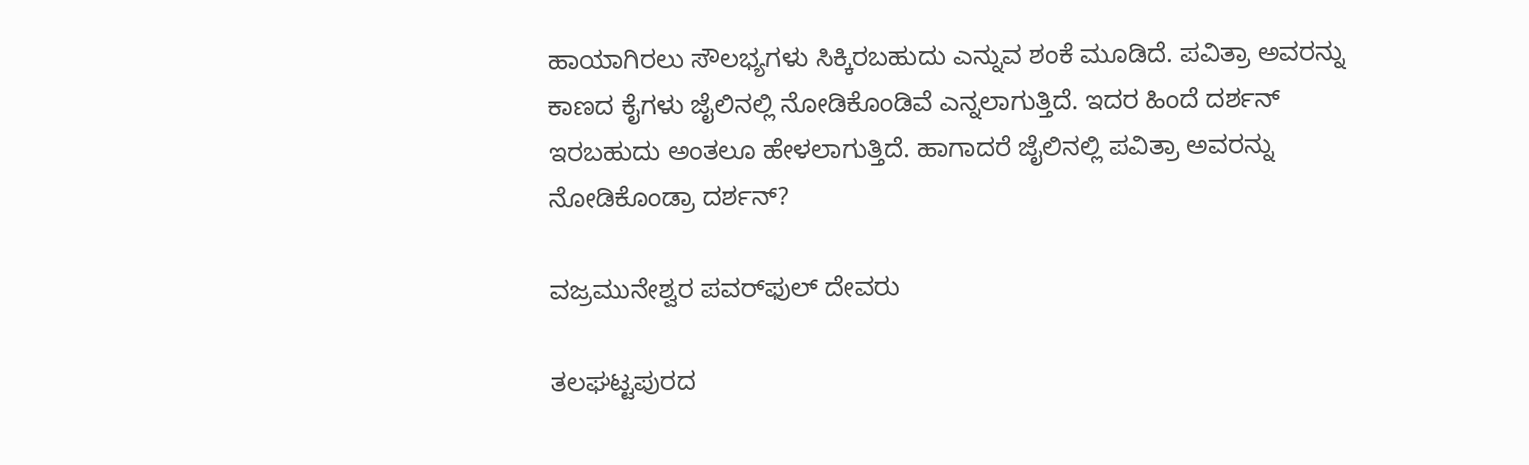ಹಾಯಾಗಿರಲು ಸೌಲಭ್ಯಗಳು ಸಿಕ್ಕಿರಬಹುದು ಎನ್ನುವ ಶಂಕೆ ಮೂಡಿದೆ. ಪವಿತ್ರಾ ಅವರನ್ನು ಕಾಣದ ಕೈಗಳು ಜೈಲಿನಲ್ಲಿ ನೋಡಿಕೊಂಡಿವೆ ಎನ್ನಲಾಗುತ್ತಿದೆ. ಇದರ ಹಿಂದೆ ದರ್ಶನ್ ಇರಬಹುದು ಅಂತಲೂ ಹೇಳಲಾಗುತ್ತಿದೆ. ಹಾಗಾದರೆ ಜೈಲಿನಲ್ಲಿ ಪವಿತ್ರಾ ಅವರನ್ನು ನೋಡಿಕೊಂಡ್ರಾ ದರ್ಶನ್?

ವಜ್ರಮುನೇಶ್ವರ ಪವರ್‌ಫುಲ್ ದೇವರು

ತಲಘಟ್ಟಪುರದ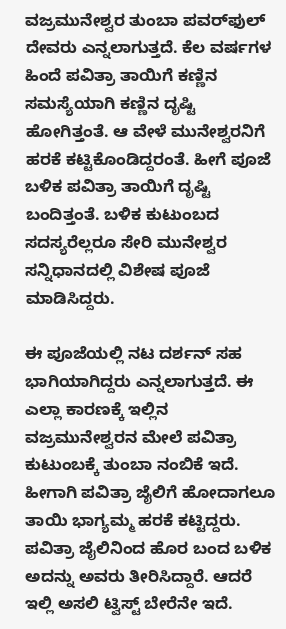ವಜ್ರಮುನೇಶ್ವರ ತುಂಬಾ ಪವರ್‌ಫುಲ್ ದೇವರು ಎನ್ನಲಾಗುತ್ತದೆ. ಕೆಲ ವರ್ಷಗಳ ಹಿಂದೆ ಪವಿತ್ರಾ ತಾಯಿಗೆ ಕಣ್ಣಿನ ಸಮಸ್ಯೆಯಾಗಿ ಕಣ್ಣಿನ ದೃಷ್ಟಿ ಹೋಗಿತ್ತಂತೆ. ಆ ವೇಳೆ ಮುನೇಶ್ವರನಿಗೆ ಹರಕೆ ಕಟ್ಟಿಕೊಂಡಿದ್ದರಂತೆ. ಹೀಗೆ ಪೂಜೆ ಬಳಿಕ ಪವಿತ್ರಾ ತಾಯಿಗೆ ದೃಷ್ಟಿ ಬಂದಿತ್ತಂತೆ. ಬಳಿಕ ಕುಟುಂಬದ ಸದಸ್ಯರೆಲ್ಲರೂ ಸೇರಿ ಮುನೇಶ್ವರ ಸನ್ನಿಧಾನದಲ್ಲಿ ವಿಶೇಷ ಪೂಜೆ ಮಾಡಿಸಿದ್ದರು.

ಈ ಪೂಜೆಯಲ್ಲಿ ನಟ ದರ್ಶನ್ ಸಹ ಭಾಗಿಯಾಗಿದ್ದರು ಎನ್ನಲಾಗುತ್ತದೆ. ಈ ಎಲ್ಲಾ ಕಾರಣಕ್ಕೆ ಇಲ್ಲಿನ ವಜ್ರಮುನೇಶ್ವರನ ಮೇಲೆ ಪವಿತ್ರಾ ಕುಟುಂಬಕ್ಕೆ ತುಂಬಾ ನಂಬಿಕೆ ಇದೆ. ಹೀಗಾಗಿ ಪವಿತ್ರಾ ಜೈಲಿಗೆ ಹೋದಾಗಲೂ ತಾಯಿ ಭಾಗ್ಯಮ್ಮ ಹರಕೆ ಕಟ್ಟಿದ್ದರು. ಪವಿತ್ರಾ ಜೈಲಿನಿಂದ ಹೊರ ಬಂದ ಬಳಿಕ ಅದನ್ನು ಅವರು ತೀರಿಸಿದ್ದಾರೆ. ಆದರೆ ಇಲ್ಲಿ ಅಸಲಿ ಟ್ವಿಸ್ಟ್ ಬೇರೆನೇ ಇದೆ.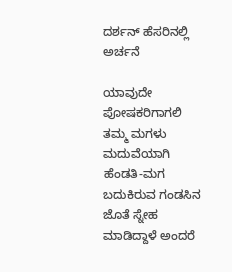ದರ್ಶನ್ ಹೆಸರಿನಲ್ಲಿ ಅರ್ಚನೆ

ಯಾವುದೇ ಪೋಷಕರಿಗಾಗಲಿ ತಮ್ಮ ಮಗಳು ಮದುವೆಯಾಗಿ ಹೆಂಡತಿ-ಮಗ ಬದುಕಿರುವ ಗಂಡಸಿನ ಜೊತೆ ಸ್ನೇಹ ಮಾಡಿದ್ದಾಳೆ ಅಂದರೆ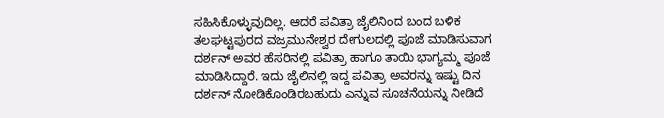ಸಹಿಸಿಕೊಳ್ಳುವುದಿಲ್ಲ. ಆದರೆ ಪವಿತ್ರಾ ಜೈಲಿನಿಂದ ಬಂದ ಬಳಿಕ ತಲಘಟ್ಟಪುರದ ವಜ್ರಮುನೇಶ್ವರ ದೇಗುಲದಲ್ಲಿ ಪೂಜೆ ಮಾಡಿಸುವಾಗ ದರ್ಶನ್ ಅವರ ಹೆಸರಿನಲ್ಲಿ ಪವಿತ್ರಾ ಹಾಗೂ ತಾಯಿ ಭಾಗ್ಯಮ್ಮ ಪೂಜೆ ಮಾಡಿಸಿದ್ದಾರೆ. ಇದು ಜೈಲಿನಲ್ಲಿ ಇದ್ದ ಪವಿತ್ರಾ ಅವರನ್ನು ಇಷ್ಟು ದಿನ ದರ್ಶನ್ ನೋಡಿಕೊಂಡಿರಬಹುದು ಎನ್ನುವ ಸೂಚನೆಯನ್ನು ನೀಡಿದೆ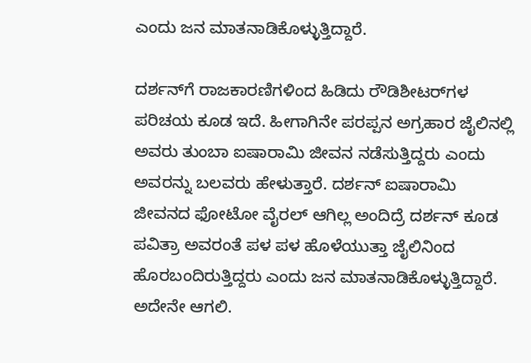ಎಂದು ಜನ ಮಾತನಾಡಿಕೊಳ್ಳುತ್ತಿದ್ದಾರೆ.

ದರ್ಶನ್‌ಗೆ ರಾಜಕಾರಣಿಗಳಿಂದ ಹಿಡಿದು ರೌಡಿಶೀಟರ್‌ಗಳ ಪರಿಚಯ ಕೂಡ ಇದೆ. ಹೀಗಾಗಿನೇ ಪರಪ್ಪನ ಅಗ್ರಹಾರ ಜೈಲಿನಲ್ಲಿ ಅವರು ತುಂಬಾ ಐಷಾರಾಮಿ ಜೀವನ ನಡೆಸುತ್ತಿದ್ದರು ಎಂದು ಅವರನ್ನು ಬಲವರು ಹೇಳುತ್ತಾರೆ. ದರ್ಶನ್ ಐಷಾರಾಮಿ ಜೀವನದ ಫೋಟೋ ವೈರಲ್ ಆಗಿಲ್ಲ ಅಂದಿದ್ರೆ ದರ್ಶನ್ ಕೂಡ ಪವಿತ್ರಾ ಅವರಂತೆ ಪಳ ಪಳ ಹೊಳೆಯುತ್ತಾ ಜೈಲಿನಿಂದ ಹೊರಬಂದಿರುತ್ತಿದ್ದರು ಎಂದು ಜನ ಮಾತನಾಡಿಕೊಳ್ಳುತ್ತಿದ್ದಾರೆ. ಅದೇನೇ ಆಗಲಿ.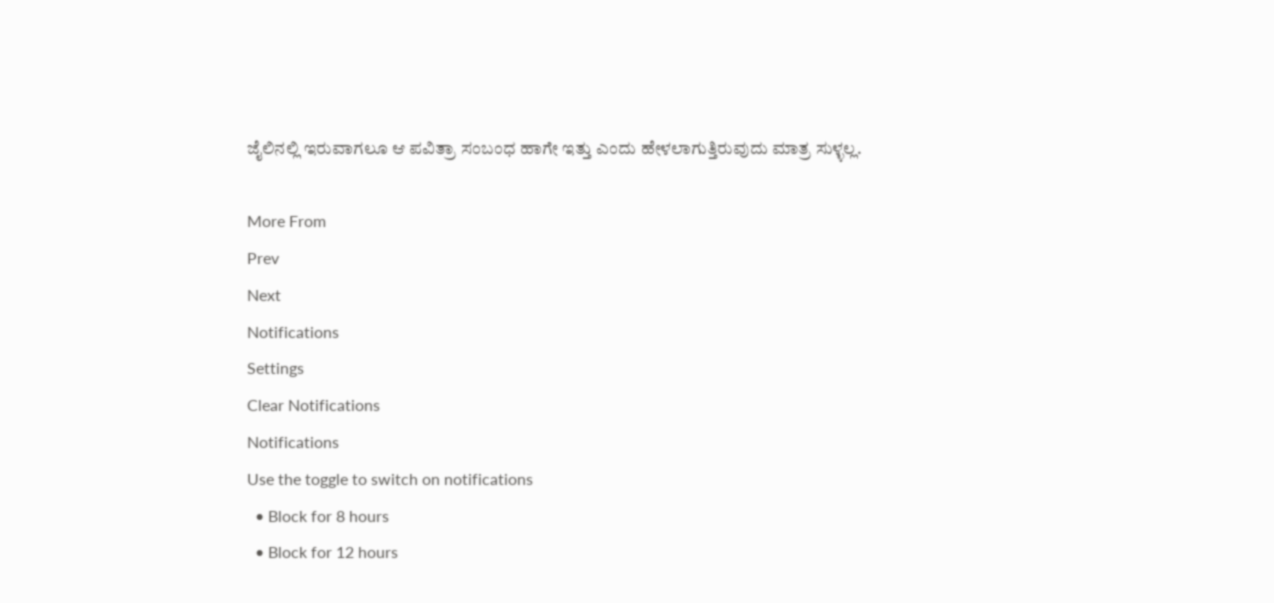ಜೈಲಿನಲ್ಲಿ ಇರುವಾಗಲೂ ಆ ಪವಿತ್ರಾ ಸಂಬಂಧ ಹಾಗೇ ಇತ್ತು ಎಂದು ಹೇಳಲಾಗುತ್ತಿರುವುದು ಮಾತ್ರ ಸುಳ್ಳಲ್ಲ.

More From
Prev
Next
Notifications
Settings
Clear Notifications
Notifications
Use the toggle to switch on notifications
  • Block for 8 hours
  • Block for 12 hours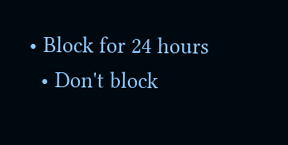• Block for 24 hours
  • Don't block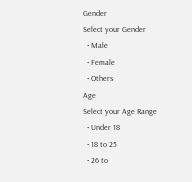Gender
Select your Gender
  • Male
  • Female
  • Others
Age
Select your Age Range
  • Under 18
  • 18 to 25
  • 26 to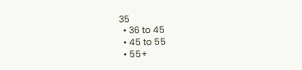35
  • 36 to 45
  • 45 to 55
  • 55+